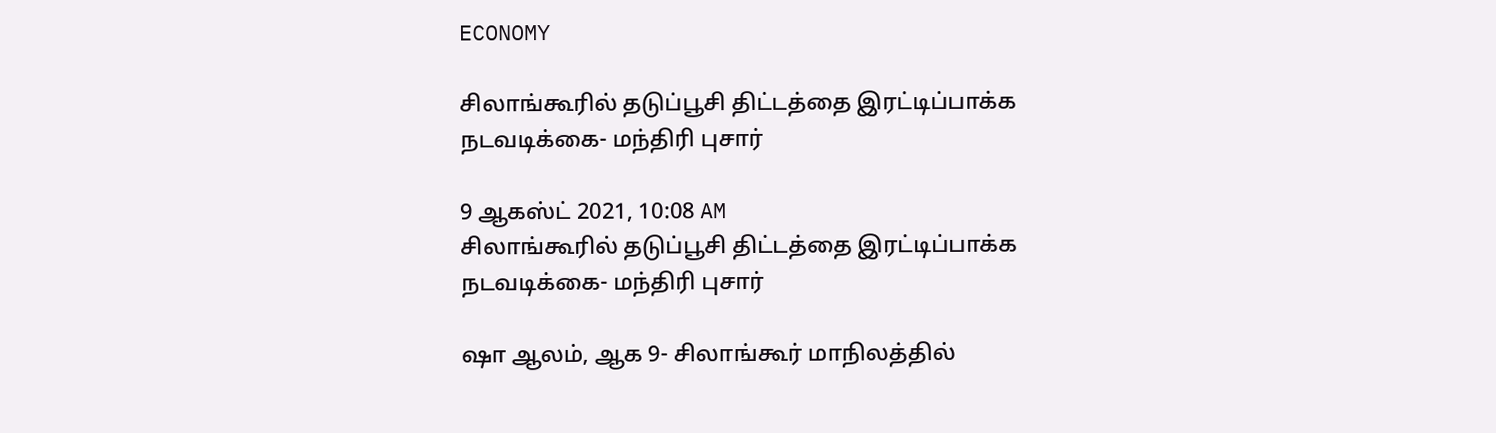ECONOMY

சிலாங்கூரில் தடுப்பூசி திட்டத்தை இரட்டிப்பாக்க நடவடிக்கை- மந்திரி புசார்

9 ஆகஸ்ட் 2021, 10:08 AM
சிலாங்கூரில் தடுப்பூசி திட்டத்தை இரட்டிப்பாக்க நடவடிக்கை- மந்திரி புசார்

ஷா ஆலம், ஆக 9- சிலாங்கூர் மாநிலத்தில்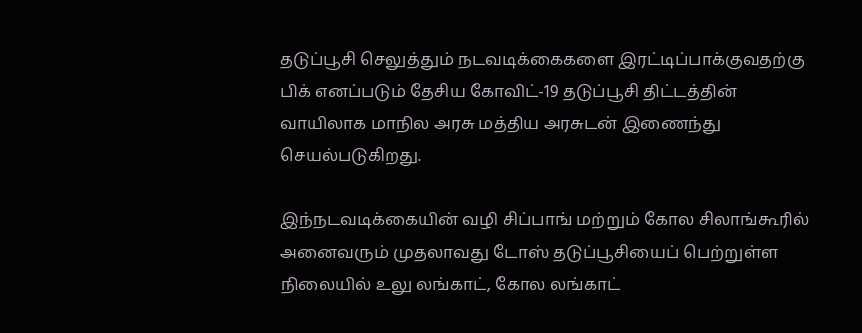தடுப்பூசி செலுத்தும் நடவடிக்கைகளை இரட்டிப்பாக்குவதற்கு பிக் எனப்படும் தேசிய கோவிட்-19 தடுப்பூசி திட்டத்தின் வாயிலாக மாநில அரசு மத்திய அரசுடன் இணைந்து செயல்படுகிறது.

இந்நடவடிக்கையின் வழி சிப்பாங் மற்றும் கோல சிலாங்கூரில் அனைவரும் முதலாவது டோஸ் தடுப்பூசியைப் பெற்றுள்ள  நிலையில் உலு லங்காட், கோல லங்காட்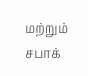மற்றும் சபாக்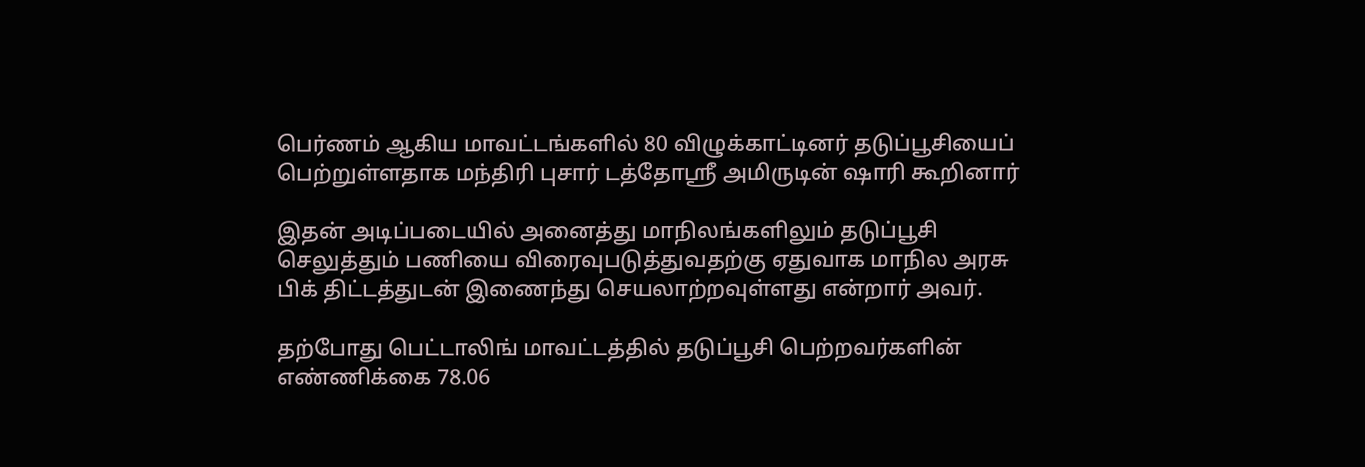பெர்ணம் ஆகிய மாவட்டங்களில் 80 விழுக்காட்டினர் தடுப்பூசியைப் பெற்றுள்ளதாக மந்திரி புசார் டத்தோஸ்ரீ அமிருடின் ஷாரி கூறினார்

இதன் அடிப்படையில் அனைத்து மாநிலங்களிலும் தடுப்பூசி செலுத்தும் பணியை விரைவுபடுத்துவதற்கு ஏதுவாக மாநில அரசு பிக் திட்டத்துடன் இணைந்து செயலாற்றவுள்ளது என்றார் அவர்.

தற்போது பெட்டாலிங் மாவட்டத்தில் தடுப்பூசி பெற்றவர்களின் எண்ணிக்கை 78.06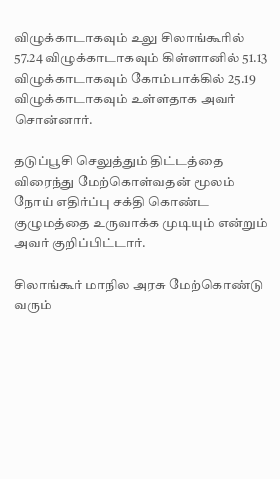விழுக்காடாகவும் உலு சிலாங்கூரில் 57.24 விழுக்காடாகவும் கிள்ளானில் 51.13 விழுக்காடாகவும் கோம்பாக்கில் 25.19 விழுக்காடாகவும் உள்ளதாக அவர் சொன்னார்.

தடுப்பூசி செலுத்தும் திட்டத்தை விரைந்து மேற்கொள்வதன் மூலம் நோய் எதிர்ப்பு சக்தி கொண்ட குழுமத்தை உருவாக்க முடியும் என்றும் அவர் குறிப்பிட்டார்.

சிலாங்கூர் மாநில அரசு மேற்கொண்டு வரும்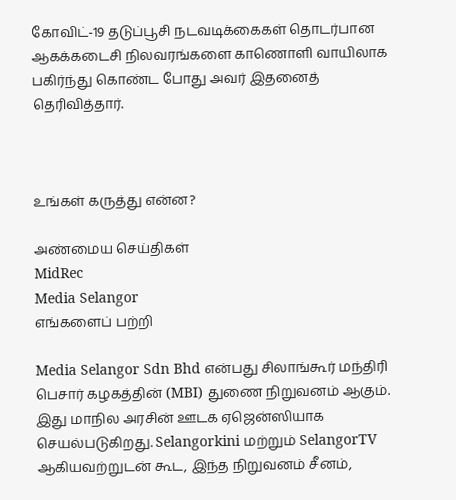கோவிட்-19 தடுப்பூசி நடவடிக்கைகள் தொடர்பான ஆகக்கடைசி நிலவரங்களை காணொளி வாயிலாக பகிர்ந்து கொண்ட போது அவர் இதனைத் தெரிவித்தார்.



உங்கள் கருத்து என்ன?

அண்மைய செய்திகள்
MidRec
Media Selangor
எங்களைப் பற்றி

Media Selangor Sdn Bhd என்பது சிலாங்கூர் மந்திரி பெசார் கழகத்தின் (MBI) துணை நிறுவனம் ஆகும். இது மாநில அரசின் ஊடக ஏஜென்ஸியாக செயல்படுகிறது. Selangorkini மற்றும் SelangorTV ஆகியவற்றுடன் கூட, இந்த நிறுவனம் சீனம்,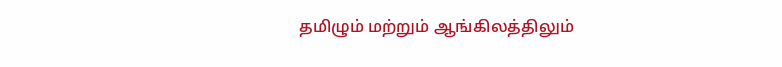தமிழும் மற்றும் ஆங்கிலத்திலும்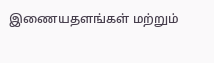இணையதளங்கள் மற்றும்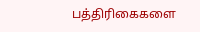பத்திரிகைகளை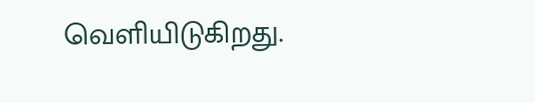வெளியிடுகிறது.